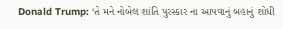Donald Trump: ‘તે મને નોબેલ શાંતિ પુરસ્કાર ના આપવાનું બહાનું શોધી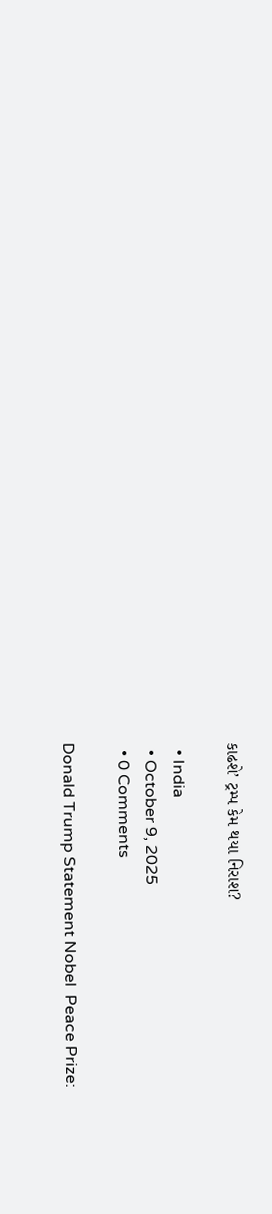કાઢશે’ ટ્રમ્પ કેમ થયા નિરાશ?

  • India
  • October 9, 2025
  • 0 Comments

Donald Trump Statement Nobel  Peace Prize: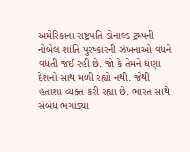અમેરિકાના રાષ્ટ્રપતિ ડોનાલ્ડ ટ્રમ્પની નોબેલ શાંતિ પુરષ્કારની ઝંખનાઓ વધને વધતી જઈ રહી છે. જો કે તેમને ઘણા દેશનો સાથ મળી રહ્યો નથી. જેથી હતાશા વ્યક્ત કરી રહ્યા છે. ભારત સાથે સંબંધ ભગાડ્યા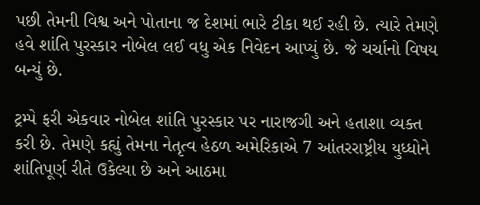પછી તેમની વિશ્વ અને પોતાના જ દેશમાં ભારે ટીકા થઈ રહી છે. ત્યારે તેમણે હવે શાંતિ પુરસ્કાર નોબેલ લઈ વધુ એક નિવેદન આપ્યું છે. જે ચર્ચાનો વિષય બન્યું છે.

ટ્રમ્પે ફરી એકવાર નોબેલ શાંતિ પુરસ્કાર પર નારાજગી અને હતાશા વ્યક્ત કરી છે. તેમણે કહ્યું તેમના નેતૃત્વ હેઠળ અમેરિકાએ 7 આંતરરાષ્ટ્રીય યુધ્ધોને શાંતિપૂર્ણ રીતે ઉકેલ્યા છે અને આઠમા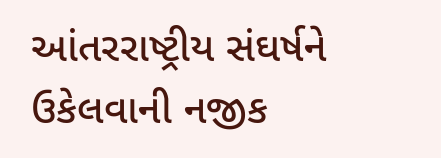આંતરરાષ્ટ્રીય સંઘર્ષને ઉકેલવાની નજીક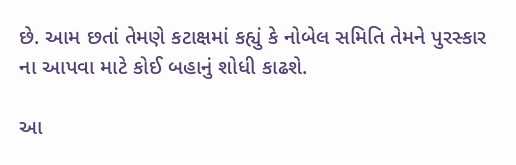છે. આમ છતાં તેમણે કટાક્ષમાં કહ્યું કે નોબેલ સમિતિ તેમને પુરસ્કાર ના આપવા માટે કોઈ બહાનું શોધી કાઢશે.

આ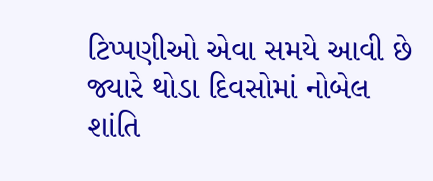ટિપ્પણીઓ એવા સમયે આવી છે જ્યારે થોડા દિવસોમાં નોબેલ શાંતિ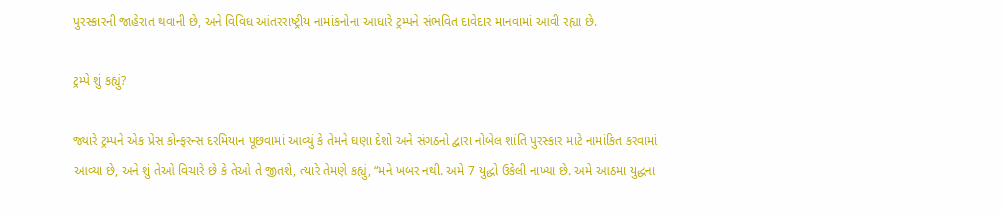પુરસ્કારની જાહેરાત થવાની છે, અને વિવિધ આંતરરાષ્ટ્રીય નામાંકનોના આધારે ટ્રમ્પને સંભવિત દાવેદાર માનવામાં આવી રહ્યા છે.

ટ્રમ્પે શું કહ્યું?

જ્યારે ટ્રમ્પને એક પ્રેસ કોન્ફરન્સ દરમિયાન પૂછવામાં આવ્યું કે તેમને ઘણા દેશો અને સંગઠનો દ્વારા નોબેલ શાંતિ પુરસ્કાર માટે નામાંકિત કરવામાં આવ્યા છે, અને શું તેઓ વિચારે છે કે તેઓ તે જીતશે, ત્યારે તેમણે કહ્યું, “મને ખબર નથી. અમે 7 યુદ્ધો ઉકેલી નાખ્યા છે. અમે આઠમા યુદ્ધના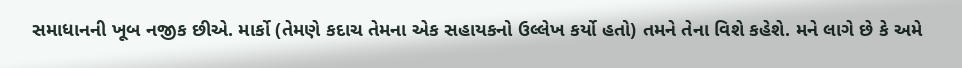સમાધાનની ખૂબ નજીક છીએ. માર્કો (તેમણે કદાચ તેમના એક સહાયકનો ઉલ્લેખ કર્યો હતો) તમને તેના વિશે કહેશે. મને લાગે છે કે અમે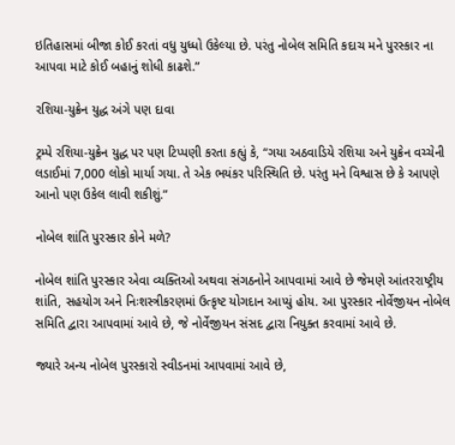ઇતિહાસમાં બીજા કોઈ કરતાં વધુ યુધ્ધો ઉકેલ્યા છે. પરંતુ નોબેલ સમિતિ કદાચ મને પુરસ્કાર ના આપવા માટે કોઈ બહાનું શોધી કાઢશે.”

રશિયા-યુક્રેન યુદ્ધ અંગે પણ દાવા

ટ્રમ્પે રશિયા-યુક્રેન યુદ્ધ પર પણ ટિપ્પણી કરતા કહ્યું કે, “ગયા અઠવાડિયે રશિયા અને યુક્રેન વચ્ચેની લડાઈમાં 7,000 લોકો માર્યા ગયા. તે એક ભયંકર પરિસ્થિતિ છે. પરંતુ મને વિશ્વાસ છે કે આપણે આનો પણ ઉકેલ લાવી શકીશું.”

નોબેલ શાંતિ પુરસ્કાર કોને મળે?

નોબેલ શાંતિ પુરસ્કાર એવા વ્યક્તિઓ અથવા સંગઠનોને આપવામાં આવે છે જેમણે આંતરરાષ્ટ્રીય શાંતિ, સહયોગ અને નિઃશસ્ત્રીકરણમાં ઉત્કૃષ્ટ યોગદાન આપ્યું હોય. આ પુરસ્કાર નોર્વેજીયન નોબેલ સમિતિ દ્વારા આપવામાં આવે છે, જે નોર્વેજીયન સંસદ દ્વારા નિયુક્ત કરવામાં આવે છે.

જ્યારે અન્ય નોબેલ પુરસ્કારો સ્વીડનમાં આપવામાં આવે છે,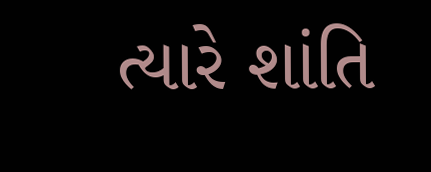ત્યારે શાંતિ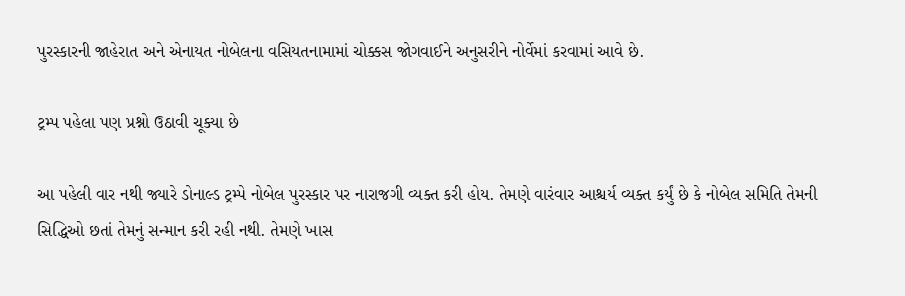પુરસ્કારની જાહેરાત અને એનાયત નોબેલના વસિયતનામામાં ચોક્કસ જોગવાઈને અનુસરીને નોર્વેમાં કરવામાં આવે છે.

ટ્રમ્પ પહેલા પણ પ્રશ્નો ઉઠાવી ચૂક્યા છે

આ પહેલી વાર નથી જ્યારે ડોનાલ્ડ ટ્રમ્પે નોબેલ પુરસ્કાર પર નારાજગી વ્યક્ત કરી હોય. તેમણે વારંવાર આશ્ચર્ય વ્યક્ત કર્યું છે કે નોબેલ સમિતિ તેમની સિદ્ધિઓ છતાં તેમનું સન્માન કરી રહી નથી. તેમણે ખાસ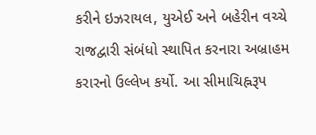કરીને ઇઝરાયલ, યુએઈ અને બહેરીન વચ્ચે રાજદ્વારી સંબંધો સ્થાપિત કરનારા અબ્રાહમ કરારનો ઉલ્લેખ કર્યો. આ સીમાચિહ્નરૂપ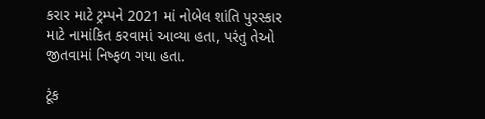કરાર માટે ટ્રમ્પને 2021 માં નોબેલ શાંતિ પુરસ્કાર માટે નામાંકિત કરવામાં આવ્યા હતા, પરંતુ તેઓ જીતવામાં નિષ્ફળ ગયા હતા.

ટૂંક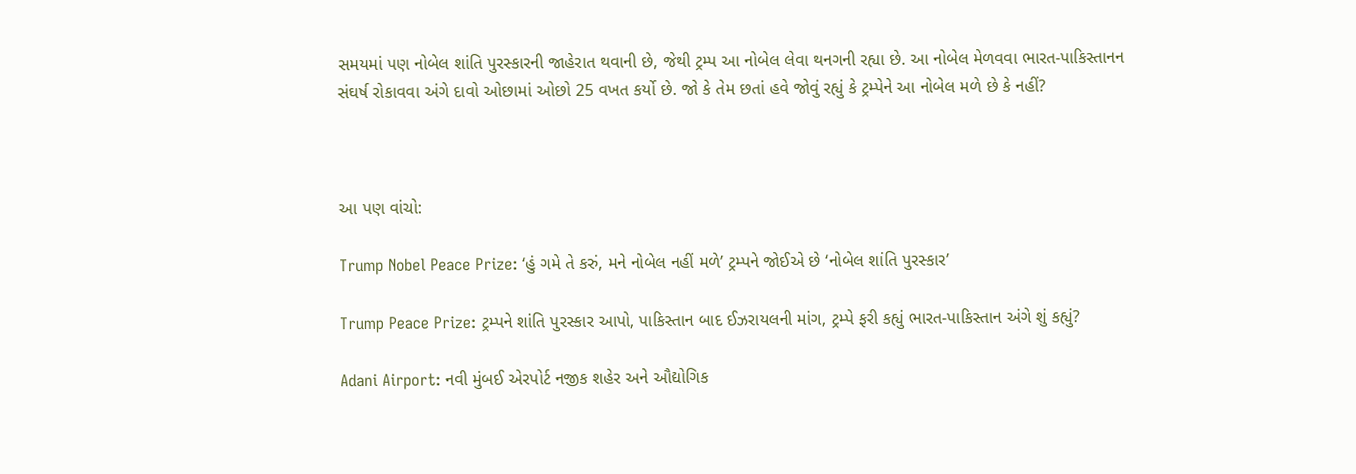સમયમાં પણ નોબેલ શાંતિ પુરસ્કારની જાહેરાત થવાની છે, જેથી ટ્રમ્પ આ નોબેલ લેવા થનગની રહ્યા છે. આ નોબેલ મેળવવા ભારત-પાકિસ્તાનન સંઘર્ષ રોકાવવા અંગે દાવો ઓછામાં ઓછો 25 વખત કર્યો છે. જો કે તેમ છતાં હવે જોવું રહ્યું કે ટ્રમ્પેને આ નોબેલ મળે છે કે નહીં?



આ પણ વાંચો:

Trump Nobel Peace Prize: ‘હું ગમે તે કરું, મને નોબેલ નહીં મળે’ ટ્રમ્પને જોઈએ છે ‘નોબેલ શાંતિ પુરસ્કાર’

Trump Peace Prize: ટ્રમ્પને શાંતિ પુરસ્કાર આપો, પાકિસ્તાન બાદ ઈઝરાયલની માંગ, ટ્રમ્પે ફરી કહ્યું ભારત-પાકિસ્તાન અંગે શું કહ્યું?

Adani Airport: નવી મુંબઈ એરપોર્ટ નજીક શહેર અને ઔદ્યોગિક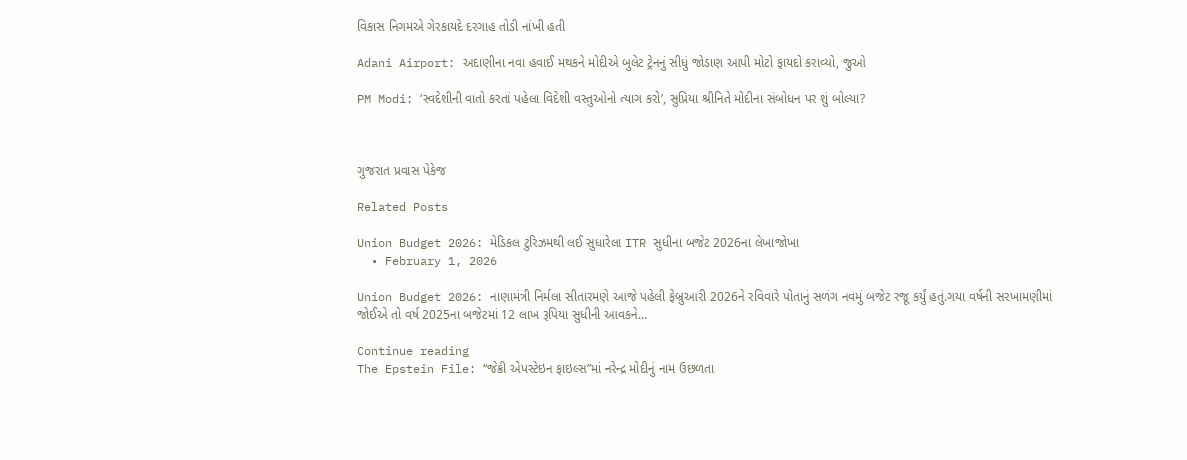વિકાસ નિગમએ ગેરકાયદે દરગાહ તોડી નાંખી હતી

Adani Airport: અદાણીના નવા હવાઈ મથકને મોદીએ બુલેટ ટ્રેનનું સીધું જોડાણ આપી મોટો ફાયદો કરાવ્યો, જુઓ

PM Modi: ‘સ્વદેશીની વાતો કરતાં પહેલા વિદેશી વસ્તુઓનો ત્યાગ કરો’, સુપ્રિયા શ્રીનિતે મોદીના સંબોધન પર શું બોલ્યા?



ગુજરાત પ્રવાસ પેકેજ

Related Posts

Union Budget 2026: મેડિકલ ટુરિઝમથી લઈ સુધારેલા ITR સુધીના બજેટ 2026ના લેખાજોખા
  • February 1, 2026

Union Budget 2026: નાણામંત્રી નિર્મલા સીતારમણે આજે પહેલી ફેબ્રુઆરી 2026ને રવિવારે પોતાનું સળંગ નવમું બજેટ રજૂ કર્યું હતું.ગયા વર્ષની સરખામણીમાં જોઈએ તો વર્ષ 2025ના બજેટમાં 12 લાખ રૂપિયા સુધીની આવકને…

Continue reading
The Epstein File: “જેક્રી એપસ્ટેઇન ફાઇલ્સ”માં નરેન્દ્ર મોદીનું નામ ઉછળતા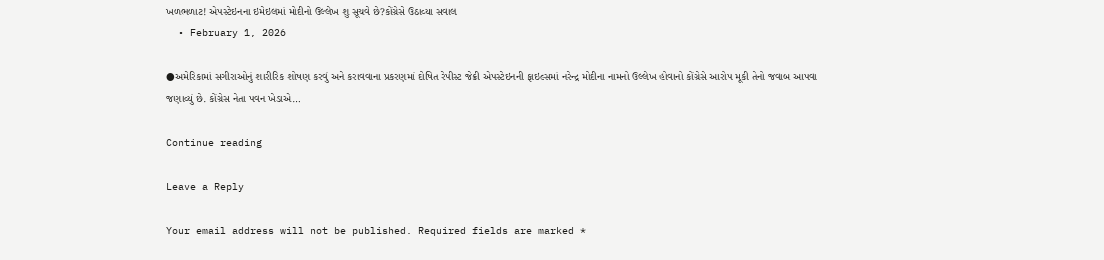ખળભળાટ! એપસ્ટેઇનના ઇમેઇલમાં મોદીનો ઉલ્લેખ શુ સૂચવે છે?કોંગ્રેસે ઉઠાવ્યા સવાલ
  • February 1, 2026

●અમેરિકામાં સગીરાઓનું શારીરિક શોષણ કરવું અને કરાવવાના પ્રકરણમાં દોષિત રેપીસ્ટ જેક્રી એપસ્ટેઇનની ફાઇલ્સમાં નરેન્દ્ર મોદીના નામનો ઉલ્લેખ હોવાનો કોંગ્રેસે આરોપ મૂકી તેનો જવાબ આપવા જણાવ્યું છે. કોંગ્રેસ નેતા પવન ખેડાએ…

Continue reading

Leave a Reply

Your email address will not be published. Required fields are marked *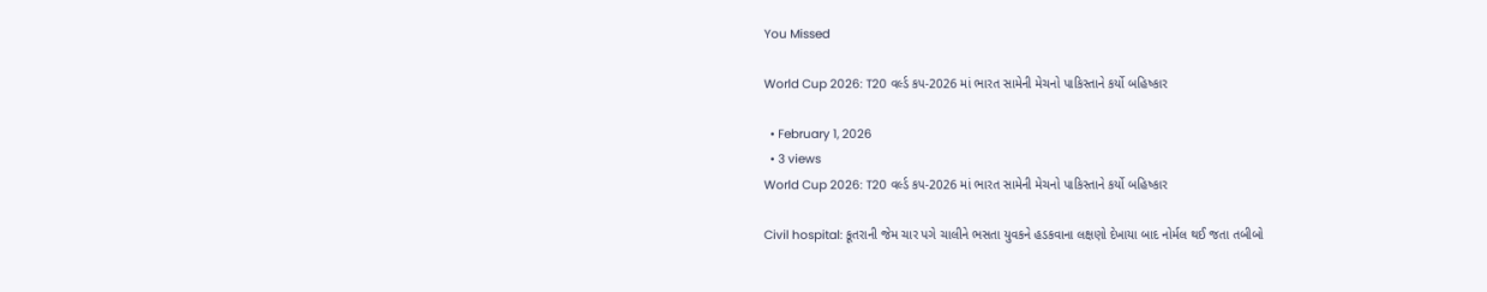You Missed

World Cup 2026: T20 વર્લ્ડ કપ-2026 માં ભારત સામેની મેચનો પાકિસ્તાને કર્યો બહિષ્કાર

  • February 1, 2026
  • 3 views
World Cup 2026: T20 વર્લ્ડ કપ-2026 માં ભારત સામેની મેચનો પાકિસ્તાને કર્યો બહિષ્કાર

Civil hospital: કૂતરાની જેમ ચાર પગે ચાલીને ભસતા યુવકને હડકવાના લક્ષણો દેખાયા બાદ નોર્મલ થઈ જતા તબીબો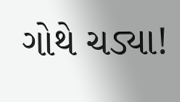ગોથે ચડ્યા!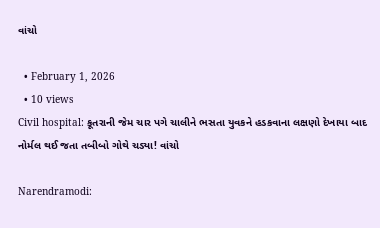વાંચો

  • February 1, 2026
  • 10 views
Civil hospital: કૂતરાની જેમ ચાર પગે ચાલીને ભસતા યુવકને હડકવાના લક્ષણો દેખાયા બાદ નોર્મલ થઈ જતા તબીબો ગોથે ચડ્યા! વાંચો

Narendramodi: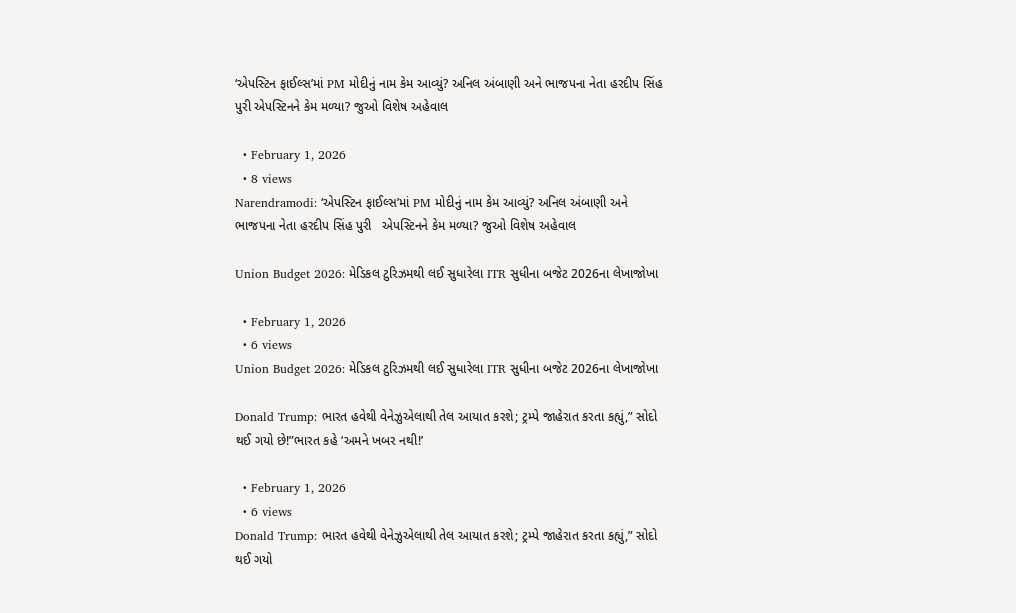‘એપસ્ટિન ફાઈલ્સ’માં PM મોદીનું નામ કેમ આવ્યું? અનિલ અંબાણી અને ભાજપના નેતા હરદીપ સિંહ પુરી એપસ્ટિનને કેમ મળ્યા? જુઓ વિશેષ અહેવાલ

  • February 1, 2026
  • 8 views
Narendramodi: ‘એપસ્ટિન ફાઈલ્સ’માં PM મોદીનું નામ કેમ આવ્યું? અનિલ અંબાણી અને ભાજપના નેતા હરદીપ સિંહ પુરી   એપસ્ટિનને કેમ મળ્યા? જુઓ વિશેષ અહેવાલ

Union Budget 2026: મેડિકલ ટુરિઝમથી લઈ સુધારેલા ITR સુધીના બજેટ 2026ના લેખાજોખા

  • February 1, 2026
  • 6 views
Union Budget 2026: મેડિકલ ટુરિઝમથી લઈ સુધારેલા ITR સુધીના બજેટ 2026ના લેખાજોખા

Donald Trump: ભારત હવેથી વેનેઝુએલાથી તેલ આયાત કરશે; ટ્રમ્પે જાહેરાત કરતા કહ્યું,” સોદો થઈ ગયો છે!”ભારત કહે ‘અમને ખબર નથી!’

  • February 1, 2026
  • 6 views
Donald Trump: ભારત હવેથી વેનેઝુએલાથી તેલ આયાત કરશે; ટ્રમ્પે જાહેરાત કરતા કહ્યું,” સોદો થઈ ગયો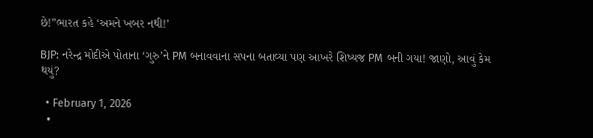છે!”ભારત કહે ‘અમને ખબર નથી!’

BJP: નરેન્દ્ર મોદીએ પોતાના ‘ગુરુ’ને PM બનાવવાના સપના બતાવ્યા પણ આખરે શિષ્યજ PM બની ગયા! જાણો, આવું કેમ થયું?

  • February 1, 2026
  •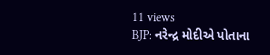11 views
BJP: નરેન્દ્ર મોદીએ પોતાના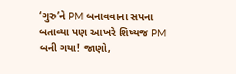‘ગુરુ’ને PM બનાવવાના સપના બતાવ્યા પણ આખરે શિષ્યજ PM બની ગયા! જાણો,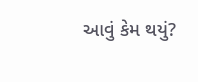આવું કેમ થયું?